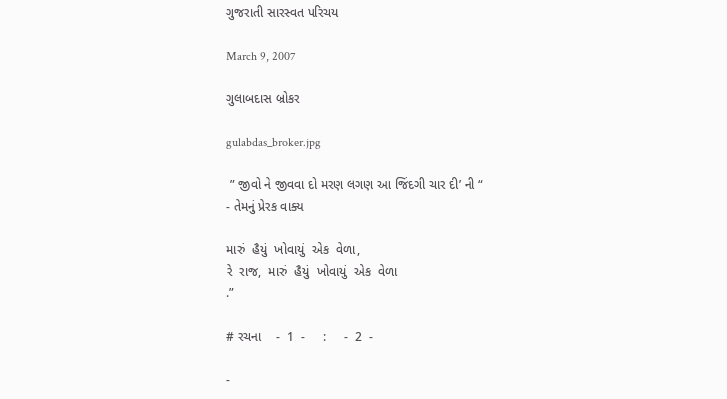ગુજરાતી સારસ્વત પરિચય

March 9, 2007

ગુલાબદાસ બ્રોકર

gulabdas_broker.jpg

 ” જીવો ને જીવવા દો મરણ લગણ આ જિંદગી ચાર દી’ ની “
- તેમનું પ્રેરક વાક્ય

મારું  હૈયું  ખોવાયું  એક  વેળા,
રે  રાજ,  મારું  હૈયું  ખોવાયું  એક  વેળા
.”

# રચના    -  1  -     :     -  2  -

-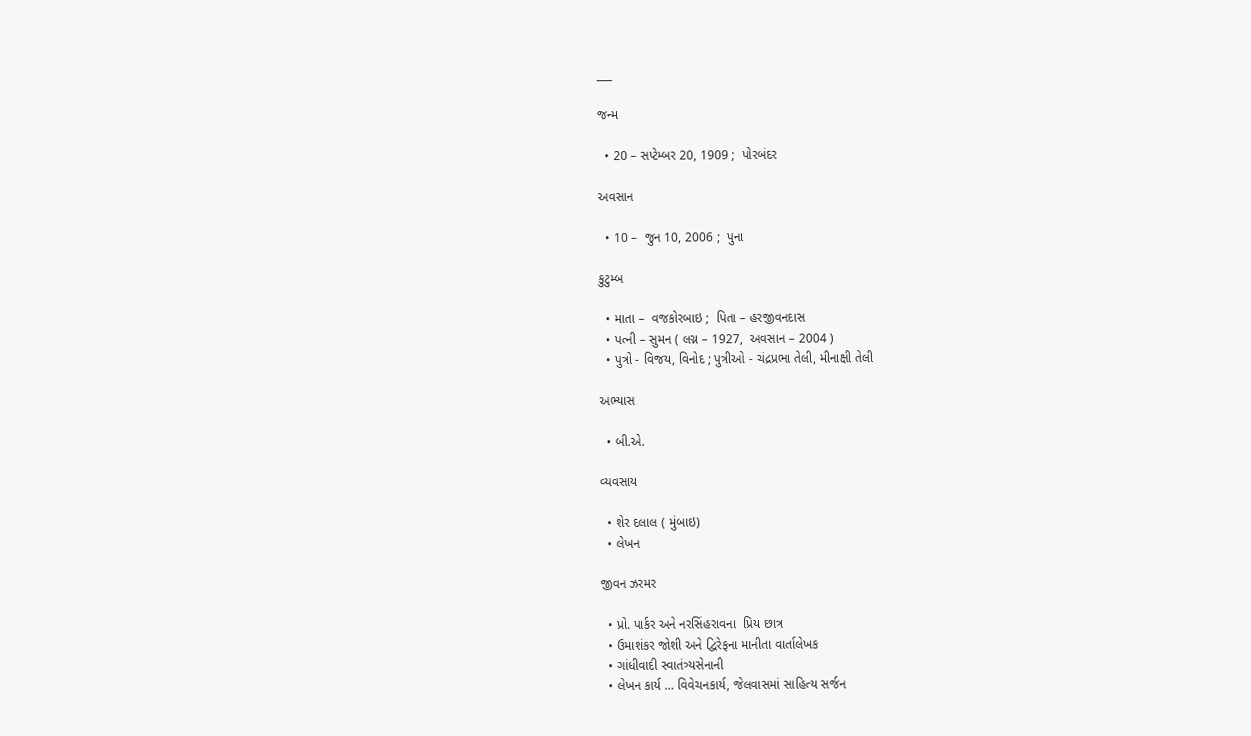___

જન્મ

  • 20 – સપ્ટેમ્બર 20, 1909 ;  પોરબંદર

અવસાન

  • 10 –  જુન 10, 2006 ;  પુના

કુટુમ્બ

  • માતા –  વજકોરબાઇ ;  પિતા – હરજીવનદાસ
  • પત્ની – સુમન ( લગ્ન – 1927,  અવસાન – 2004 )
  • પુત્રો - વિજય, વિનોદ ; પુત્રીઓ - ચંદ્રપ્રભા તેલી, મીનાક્ષી તેલી

અભ્યાસ

  • બી.એ.

વ્યવસાય

  • શેર દલાલ ( મુંબાઇ)
  • લેખન

જીવન ઝરમર

  • પ્રો. પાર્કર અને નરસિંહરાવના  પ્રિય છાત્ર
  • ઉમાશંકર જોશી અને દ્વિરેફના માનીતા વાર્તાલેખક
  • ગાંધીવાદી સ્વાતંત્ર્યસેનાની
  • લેખન કાર્ય … વિવેચનકાર્ય, જેલવાસમાં સાહિત્ય સર્જન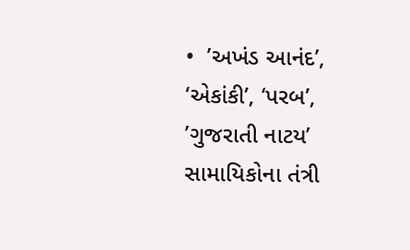•  ’અખંડ આનંદ’, ‘એકાંકી’, ‘પરબ’,  ’ગુજરાતી નાટય’ સામાયિકોના તંત્રી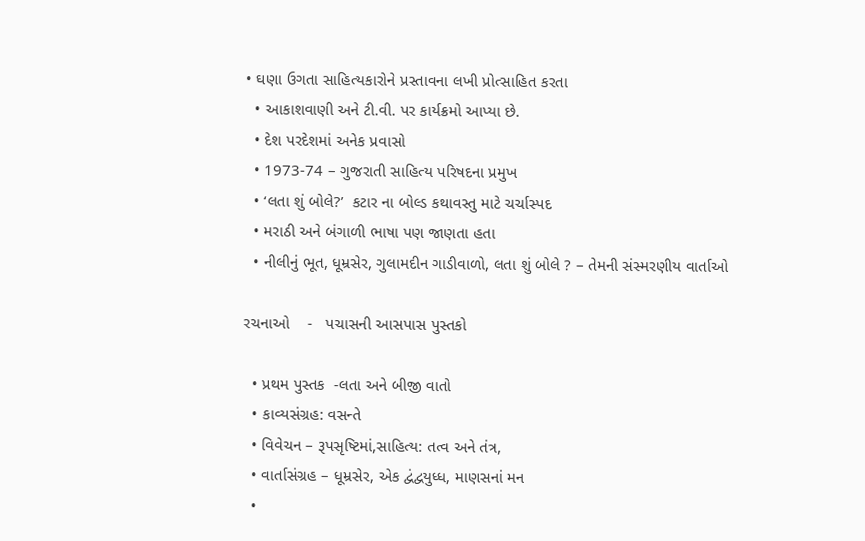• ઘણા ઉગતા સાહિત્યકારોને પ્રસ્તાવના લખી પ્રોત્સાહિત કરતા
  • આકાશવાણી અને ટી.વી. પર કાર્યક્રમો આપ્યા છે.
  • દેશ પરદેશમાં અનેક પ્રવાસો
  • 1973-74 – ગુજરાતી સાહિત્ય પરિષદના પ્રમુખ
  • ‘લતા શું બોલે?’  કટાર ના બોલ્ડ કથાવસ્તુ માટે ચર્ચાસ્પદ
  • મરાઠી અને બંગાળી ભાષા પણ જાણતા હતા
  • નીલીનું ભૂત, ધૂમ્રસેર, ગુલામદીન ગાડીવાળો, લતા શું બોલે ? – તેમની સંસ્મરણીય વાર્તાઓ

રચનાઓ    -   પચાસની આસપાસ પુસ્તકો

  • પ્રથમ પુસ્તક  -લતા અને બીજી વાતો
  • કાવ્યસંગ્રહ: વસન્તે
  • વિવેચન – રૂપસૃષ્ટિમાં,સાહિત્ય: તત્વ અને તંત્ર,
  • વાર્તાસંગ્રહ – ધૂમ્રસેર, એક દ્વંદ્વયુધ્ધ, માણસનાં મન
  •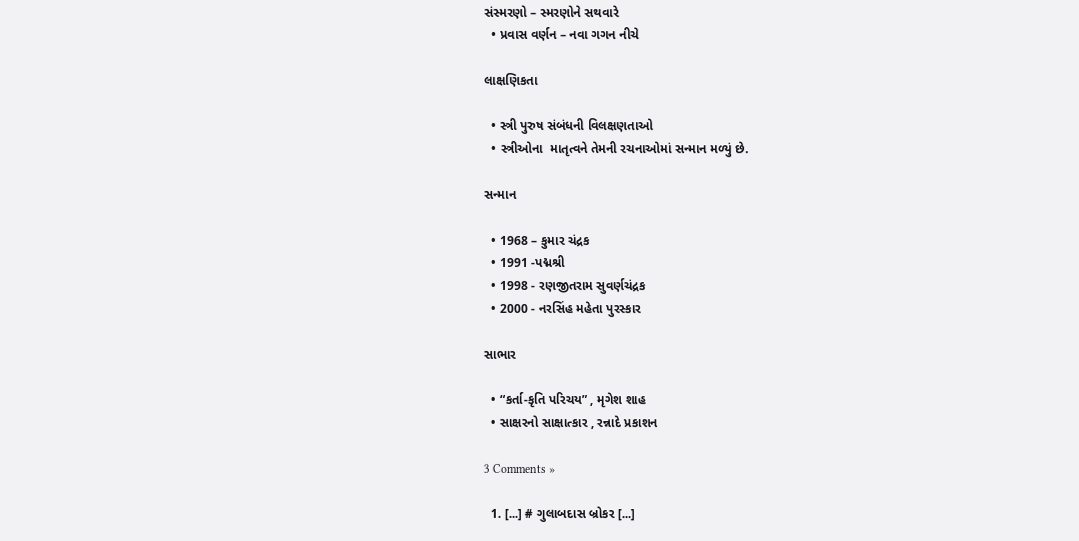સંસ્મરણો – સ્મરણોને સથવારે
  • પ્રવાસ વર્ણન – નવા ગગન નીચે

લાક્ષણિકતા

  • સ્ત્રી પુરુષ સંબંધની વિલક્ષણતાઓ
  • સ્ત્રીઓના  માતૃત્વને તેમની રચનાઓમાં સન્માન મળ્યું છે.

સન્માન

  • 1968 – કુમાર ચંદ્રક
  • 1991 -પદ્મશ્રી
  • 1998 - રણજીતરામ સુવર્ણચંદ્રક
  • 2000 - નરસિંહ મહેતા પુરસ્કાર

સાભાર

  • “કર્તા-કૃતિ પરિચય” , મૃગેશ શાહ
  • સાક્ષરનો સાક્ષાત્કાર , રન્નાદે પ્રકાશન

3 Comments »

  1. [...] # ગુલાબદાસ બ્રોકર [...]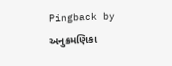Pingback by અનુક્રમણિકા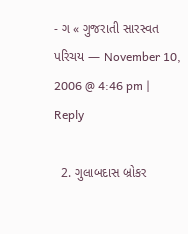- ગ « ગુજરાતી સારસ્વત પરિચય — November 10, 2006 @ 4:46 pm | Reply

  2. ગુલાબદાસ બ્રોકર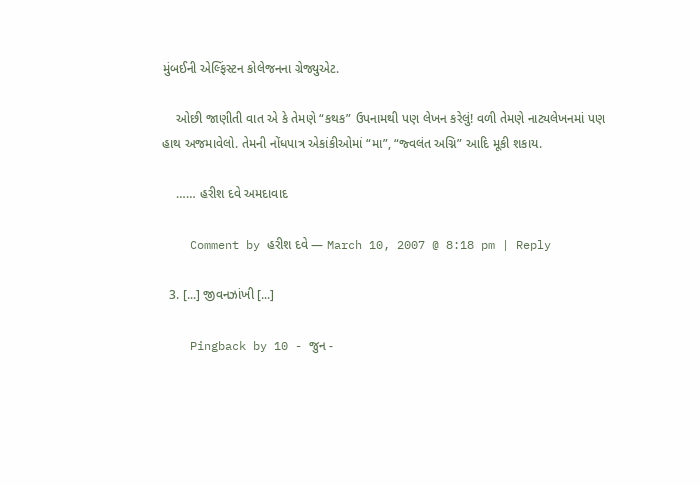મુંબઈની એલ્ફિંસ્ટન કોલેજનના ગ્રેજ્યુએટ.

    ઓછી જાણીતી વાત એ કે તેમણે “કથક” ઉપનામથી પણ લેખન કરેલું! વળી તેમણે નાટ્યલેખનમાં પણ હાથ અજમાવેલો. તેમની નોંધપાત્ર એકાંકીઓમાં “મા”, “જ્વલંત અગ્નિ” આદિ મૂકી શકાય.

    …… હરીશ દવે અમદાવાદ

    Comment by હરીશ દવે — March 10, 2007 @ 8:18 pm | Reply

  3. [...] જીવનઝાંખી [...]

    Pingback by 10 - જુન -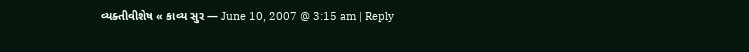વ્યક્તીવીશેષ « કાવ્ય સુર — June 10, 2007 @ 3:15 am | Reply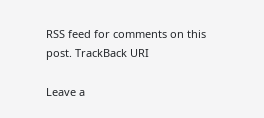RSS feed for comments on this post. TrackBack URI

Leave a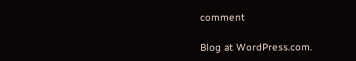comment

Blog at WordPress.com.